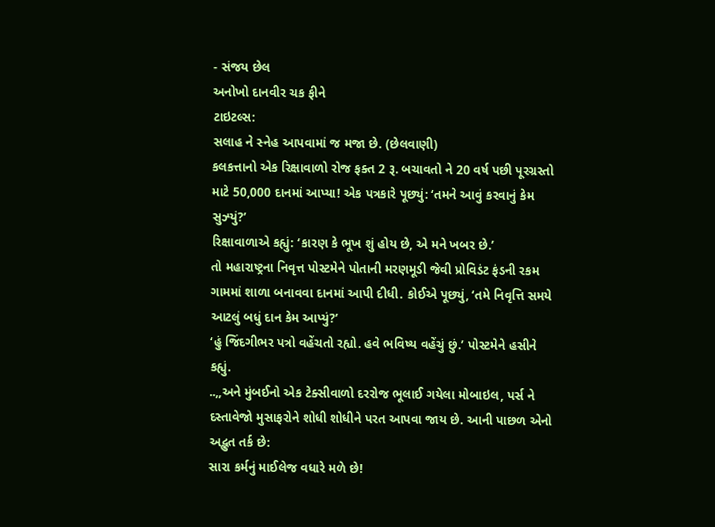- સંજય છેલ
અનોખો દાનવીર ચક ફીને
ટાઇટલ્સ:
સલાહ ને સ્નેહ આપવામાં જ મજા છે. (છેલવાણી)
કલકત્તાનો એક રિક્ષાવાળો રોજ ફક્ત 2 રૂ. બચાવતો ને 20 વર્ષ પછી પૂરગ્રસ્તો માટે 50,000 દાનમાં આપ્યા! એક પત્રકારે પૂછ્યું: ‘તમને આવું કરવાનું કેમ સુઝ્યું?’
રિક્ષાવાળાએ કહ્યું: ‘કારણ કે ભૂખ શું હોય છે, એ મને ખબર છે.’
તો મહારાષ્ટ્રના નિવૃત્ત પોસ્ટમેને પોતાની મરણમૂડી જેવી પ્રોવિડંટ ફંડની રકમ ગામમાં શાળા બનાવવા દાનમાં આપી દીધી. કોઈએ પૂછ્યું, ‘તમે નિવૃત્તિ સમયે આટલું બધું દાન કેમ આપ્યું?’
‘હું જિંદગીભર પત્રો વહેંચતો રહ્યો. હવે ભવિષ્ય વહેંચું છું.’ પોસ્ટમેને હસીને કહ્યું.
..,,અને મુંબઈનો એક ટેક્સીવાળો દરરોજ ભૂલાઈ ગયેલા મોબાઇલ, પર્સ ને દસ્તાવેજો મુસાફરોને શોધી શોધીને પરત આપવા જાય છે. આની પાછળ એનો અદ્ભુત તર્ક છે:
સારા કર્મનું માઈલેજ વધારે મળે છે!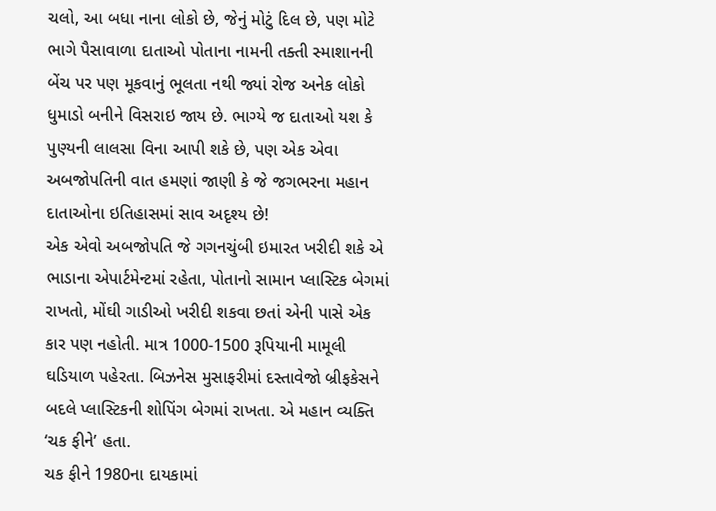ચલો, આ બધા નાના લોકો છે, જેનું મોટું દિલ છે, પણ મોટે ભાગે પૈસાવાળા દાતાઓ પોતાના નામની તક્તી સ્માશાનની બેંચ પર પણ મૂકવાનું ભૂલતા નથી જ્યાં રોજ અનેક લોકો ધુમાડો બનીને વિસરાઇ જાય છે. ભાગ્યે જ દાતાઓ યશ કે પુણ્યની લાલસા વિના આપી શકે છે, પણ એક એવા અબજોપતિની વાત હમણાં જાણી કે જે જગભરના મહાન દાતાઓના ઇતિહાસમાં સાવ અદૃશ્ય છે!
એક એવો અબજોપતિ જે ગગનચુંબી ઇમારત ખરીદી શકે એ ભાડાના એપાર્ટમેન્ટમાં રહેતા, પોતાનો સામાન પ્લાસ્ટિક બેગમાં રાખતો, મોંઘી ગાડીઓ ખરીદી શકવા છતાં એની પાસે એક કાર પણ નહોતી. માત્ર 1000-1500 રૂપિયાની મામૂલી ઘડિયાળ પહેરતા. બિઝનેસ મુસાફરીમાં દસ્તાવેજો બ્રીફકેસને બદલે પ્લાસ્ટિકની શોપિંગ બેગમાં રાખતા. એ મહાન વ્યક્તિ ‘ચક ફીને’ હતા.
ચક ફીને 1980ના દાયકામાં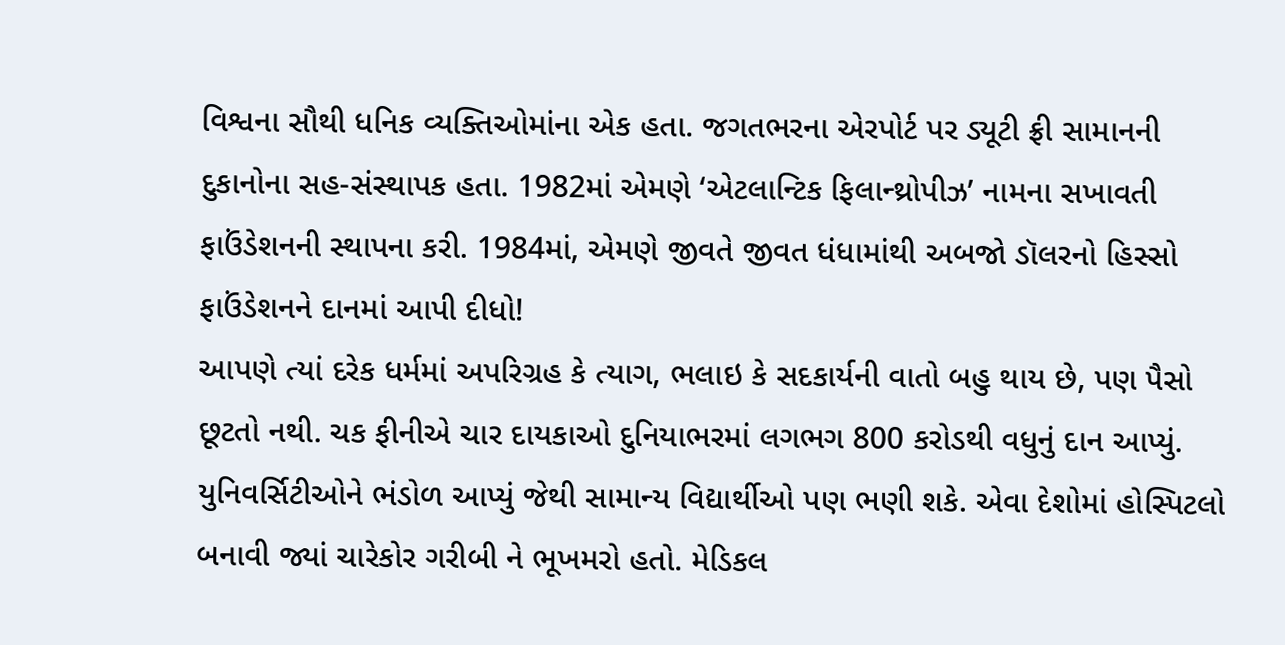વિશ્વના સૌથી ધનિક વ્યક્તિઓમાંના એક હતા. જગતભરના એરપોર્ટ પર ડ્યૂટી ફ્રી સામાનની દુકાનોના સહ-સંસ્થાપક હતા. 1982માં એમણે ‘એટલાન્ટિક ફિલાન્થ્રોપીઝ’ નામના સખાવતી ફાઉંડેશનની સ્થાપના કરી. 1984માં, એમણે જીવતે જીવત ધંધામાંથી અબજો ડૉલરનો હિસ્સો ફાઉંડેશનને દાનમાં આપી દીધો!
આપણે ત્યાં દરેક ધર્મમાં અપરિગ્રહ કે ત્યાગ, ભલાઇ કે સદકાર્યની વાતો બહુ થાય છે, પણ પૈસો છૂટતો નથી. ચક ફીનીએ ચાર દાયકાઓ દુનિયાભરમાં લગભગ 800 કરોડથી વધુનું દાન આપ્યું. યુનિવર્સિટીઓને ભંડોળ આપ્યું જેથી સામાન્ય વિદ્યાર્થીઓ પણ ભણી શકે. એવા દેશોમાં હોસ્પિટલો બનાવી જ્યાં ચારેકોર ગરીબી ને ભૂખમરો હતો. મેડિકલ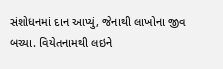સંશોધનમાં દાન આપ્યું, જેનાથી લાખોના જીવ બચ્યા. વિયેતનામથી લઇને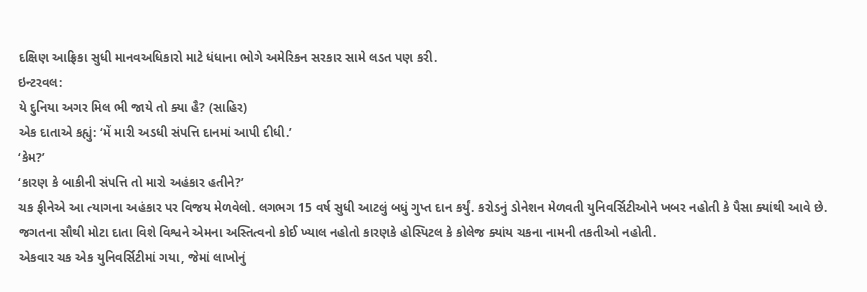દક્ષિણ આફ્રિકા સુધી માનવઅધિકારો માટે ધંધાના ભોગે અમેરિકન સરકાર સામે લડત પણ કરી.
ઇન્ટરવલ:
યે દુનિયા અગર મિલ ભી જાયે તો ક્યા હૈ? (સાહિર)
એક દાતાએ કહ્યું: ‘મેં મારી અડધી સંપત્તિ દાનમાં આપી દીધી.’
‘કેમ?’
‘કારણ કે બાકીની સંપત્તિ તો મારો અહંકાર હતીને?’
ચક ફીનેએ આ ત્યાગના અહંકાર પર વિજય મેળવેલો. લગભગ 15 વર્ષ સુધી આટલું બધું ગુપ્ત દાન કર્યું. કરોડનું ડોનેશન મેળવતી યુનિવર્સિટીઓને ખબર નહોતી કે પૈસા ક્યાંથી આવે છે. જગતના સૌથી મોટા દાતા વિશે વિશ્વને એમના અસ્તિત્વનો કોઈ ખ્યાલ નહોતો કારણકે હોસ્પિટલ કે કોલેજ ક્યાંય ચકના નામની તકતીઓ નહોતી.
એકવાર ચક એક યુનિવર્સિટીમાં ગયા, જેમાં લાખોનું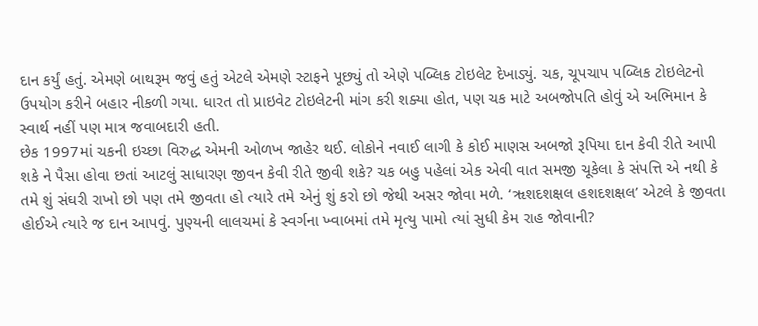દાન કર્યું હતું. એમણે બાથરૂમ જવું હતું એટલે એમણે સ્ટાફને પૂછ્યું તો એણે પબ્લિક ટોઇલેટ દેખાડ્યું. ચક, ચૂપચાપ પબ્લિક ટોઇલેટનો ઉપયોગ કરીને બહાર નીકળી ગયા. ધારત તો પ્રાઇવેટ ટોઇલેટની માંગ કરી શક્યા હોત, પણ ચક માટે અબજોપતિ હોવું એ અભિમાન કે સ્વાર્થ નહીં પણ માત્ર જવાબદારી હતી.
છેક 1997માં ચકની ઇચ્છા વિરુદ્ધ એમની ઓળખ જાહેર થઈ. લોકોને નવાઈ લાગી કે કોઈ માણસ અબજો રૂપિયા દાન કેવી રીતે આપી શકે ને પૈસા હોવા છતાં આટલું સાધારણ જીવન કેવી રીતે જીવી શકે? ચક બહુ પહેલાં એક એવી વાત સમજી ચૂકેલા કે સંપત્તિ એ નથી કે તમે શું સંઘરી રાખો છો પણ તમે જીવતા હો ત્યારે તમે એનું શું કરો છો જેથી અસર જોવા મળે. ‘ૠશદશક્ષલ હશદશક્ષલ’ એટલે કે જીવતા હોઈએ ત્યારે જ દાન આપવું. પુણ્યની લાલચમાં કે સ્વર્ગના ખ્વાબમાં તમે મૃત્યુ પામો ત્યાં સુધી કેમ રાહ જોવાની?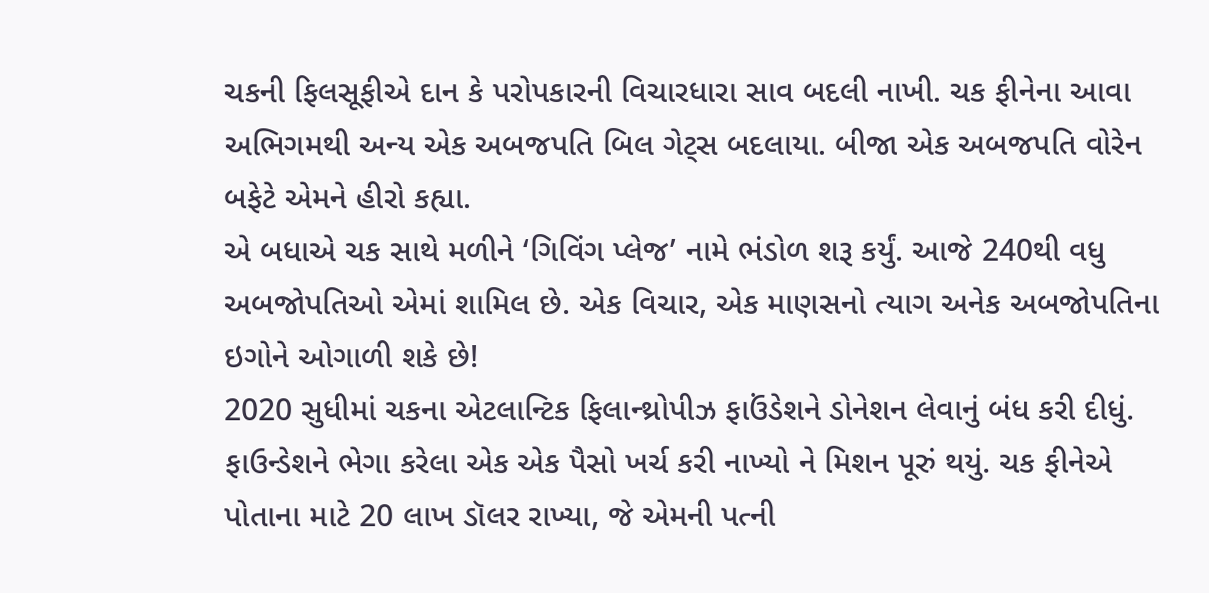ચકની ફિલસૂફીએ દાન કે પરોપકારની વિચારધારા સાવ બદલી નાખી. ચક ફીનેના આવા અભિગમથી અન્ય એક અબજપતિ બિલ ગેટ્સ બદલાયા. બીજા એક અબજપતિ વોરેન બફેટે એમને હીરો કહ્યા.
એ બધાએ ચક સાથે મળીને ‘ગિવિંગ પ્લેજ’ નામે ભંડોળ શરૂ કર્યું. આજે 240થી વધુ અબજોપતિઓ એમાં શામિલ છે. એક વિચાર, એક માણસનો ત્યાગ અનેક અબજોપતિના ઇગોને ઓગાળી શકે છે!
2020 સુધીમાં ચકના એટલાન્ટિક ફિલાન્થ્રોપીઝ ફાઉંડેશને ડોનેશન લેવાનું બંધ કરી દીધું. ફાઉન્ડેશને ભેગા કરેલા એક એક પૈસો ખર્ચ કરી નાખ્યો ને મિશન પૂરું થયું. ચક ફીનેએ પોતાના માટે 20 લાખ ડૉલર રાખ્યા, જે એમની પત્ની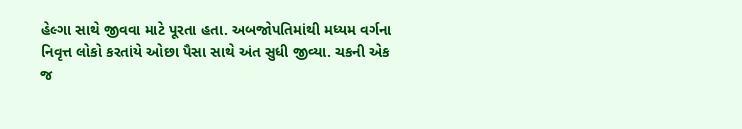હેલ્ગા સાથે જીવવા માટે પૂરતા હતા. અબજોપતિમાંથી મધ્યમ વર્ગના નિવૃત્ત લોકો કરતાંયે ઓછા પૈસા સાથે અંત સુધી જીવ્યા. ચકની એક જ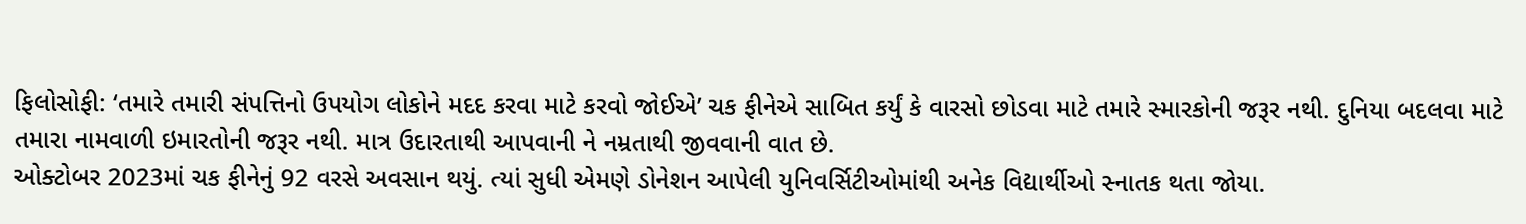ફિલોસોફી: ‘તમારે તમારી સંપત્તિનો ઉપયોગ લોકોને મદદ કરવા માટે કરવો જોઈએ’ ચક ફીનેએ સાબિત કર્યું કે વારસો છોડવા માટે તમારે સ્મારકોની જરૂર નથી. દુનિયા બદલવા માટે તમારા નામવાળી ઇમારતોની જરૂર નથી. માત્ર ઉદારતાથી આપવાની ને નમ્રતાથી જીવવાની વાત છે.
ઓક્ટોબર 2023માં ચક ફીનેનું 92 વરસે અવસાન થયું. ત્યાં સુધી એમણે ડોનેશન આપેલી યુનિવર્સિટીઓમાંથી અનેક વિદ્યાર્થીઓ સ્નાતક થતા જોયા.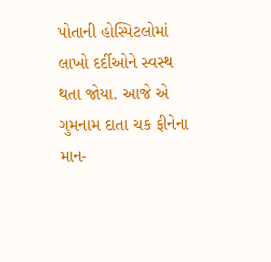પોતાની હોસ્પિટલોમાં લાખો દર્દીઓને સ્વસ્થ થતા જોયા. આજે એ ગુમનામ દાતા ચક ફીનેના માન-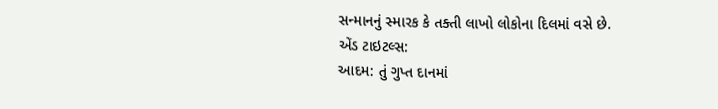સન્માનનું સ્મારક કે તક્તી લાખો લોકોના દિલમાં વસે છે.
એંડ ટાઇટલ્સ:
આદમ: તું ગુપ્ત દાનમાં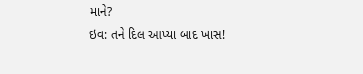માને?
ઇવ: તને દિલ આપ્યા બાદ ખાસ!